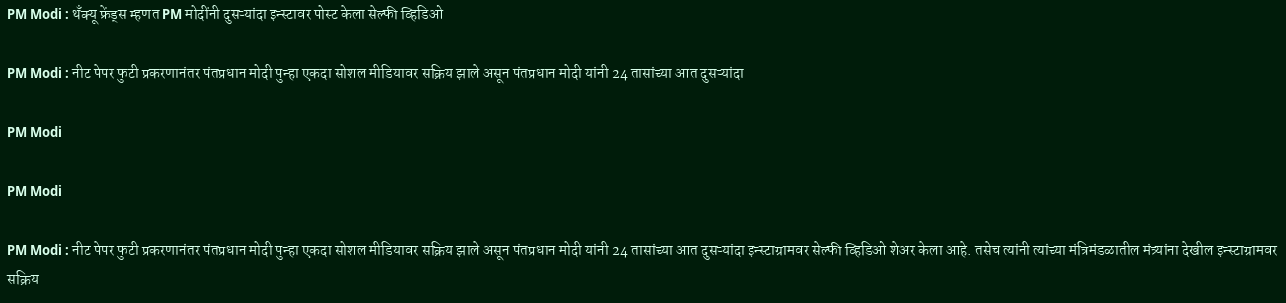PM Modi : थँक्यू फ्रेंड्स म्हणत PM मोदींनी दुसऱ्यांदा इन्स्टावर पोस्ट केला सेल्फी व्हिडिओ

PM Modi : नीट पेपर फुटी प्रकरणानंतर पंतप्रधान मोदी पुन्हा एकदा सोशल मीडियावर सक्रिय झाले असून पंतप्रधान मोदी यांनी 24 तासांच्या आत दुसऱ्यांदा

PM Modi

PM Modi

PM Modi : नीट पेपर फुटी प्रकरणानंतर पंतप्रधान मोदी पुन्हा एकदा सोशल मीडियावर सक्रिय झाले असून पंतप्रधान मोदी यांनी 24 तासांच्या आत दुसऱ्यांदा इन्स्टाग्रामवर सेल्फी व्हिडिओ शेअर केला आहे. तसेच त्यांनी त्यांच्या मंत्रिमंडळातील मंत्र्यांना देखील इन्स्टाग्रामवर सक्रिय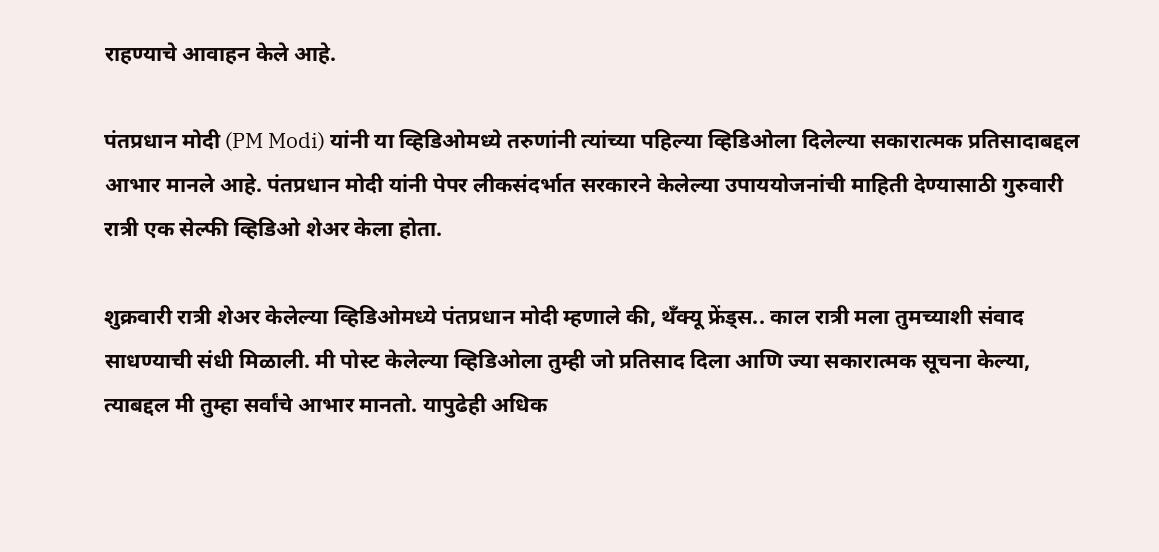राहण्याचे आवाहन केले आहे.

पंतप्रधान मोदी (PM Modi) यांनी या व्हिडिओमध्ये तरुणांनी त्यांच्या पहिल्या व्हिडिओला दिलेल्या सकारात्मक प्रतिसादाबद्दल आभार मानले आहे. पंतप्रधान मोदी यांनी पेपर लीकसंदर्भात सरकारने केलेल्या उपाययोजनांची माहिती देण्यासाठी गुरुवारी रात्री एक सेल्फी व्हिडिओ शेअर केला होता.

शुक्रवारी रात्री शेअर केलेल्या व्हिडिओमध्ये पंतप्रधान मोदी म्हणाले की, थँक्यू फ्रेंड्स.. काल रात्री मला तुमच्याशी संवाद साधण्याची संधी मिळाली. मी पोस्ट केलेल्या व्हिडिओला तुम्ही जो प्रतिसाद दिला आणि ज्या सकारात्मक सूचना केल्या, त्याबद्दल मी तुम्हा सर्वांचे आभार मानतो. यापुढेही अधिक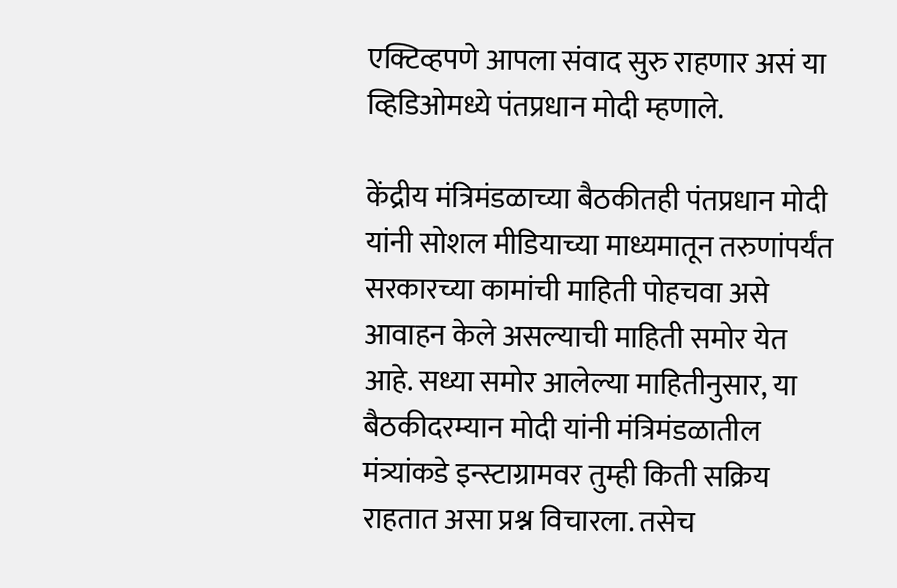एक्टिव्हपणे आपला संवाद सुरु राहणार असं या व्हिडिओमध्ये पंतप्रधान मोदी म्हणाले.

केंद्रीय मंत्रिमंडळाच्या बैठकीतही पंतप्रधान मोदी यांनी सोशल मीडियाच्या माध्यमातून तरुणांपर्यंत सरकारच्या कामांची माहिती पोहचवा असे आवाहन केले असल्याची माहिती समोर येत आहे. सध्या समोर आलेल्या माहितीनुसार, या बैठकीदरम्यान मोदी यांनी मंत्रिमंडळातील मंत्र्यांकडे इन्स्टाग्रामवर तुम्ही किती सक्रिय राहतात असा प्रश्न विचारला. तसेच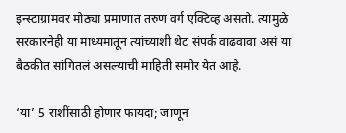इन्स्टाग्रामवर मोठ्या प्रमाणात तरुण वर्ग एक्टिव्ह असतो. त्यामुळे सरकारनेही या माध्यमातून त्यांच्याशी थेट संपर्क वाढवावा असं या बैठकीत सांगितलं असल्याची माहिती समोर येत आहे.

‘या’ 5 राशींसाठी होणार फायदा; जाणून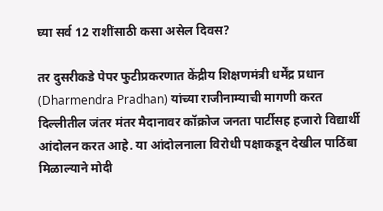घ्या सर्व 12 राशींसाठी कसा असेल दिवस?

तर दुसरीकडे पेपर फुटीप्रकरणात केंद्रीय शिक्षणमंत्री धर्मेंद्र प्रधान (Dharmendra Pradhan) यांच्या राजीनाम्याची मागणी करत दिल्लीतील जंतर मंतर मैदानावर कॉक्रोज जनता पार्टीसह हजारो विद्यार्थी आंदोलन करत आहे. या आंदोलनाला विरोधी पक्षाकडून देखील पाठिंबा मिळाल्याने मोदी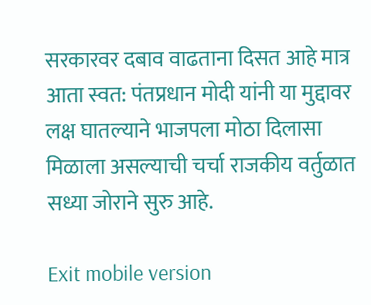सरकारवर दबाव वाढताना दिसत आहे मात्र आता स्वत: पंतप्रधान मोदी यांनी या मुद्दावर लक्ष घातल्याने भाजपला मोठा दिलासा मिळाला असल्याची चर्चा राजकीय वर्तुळात सध्या जोराने सुरु आहे.

Exit mobile version